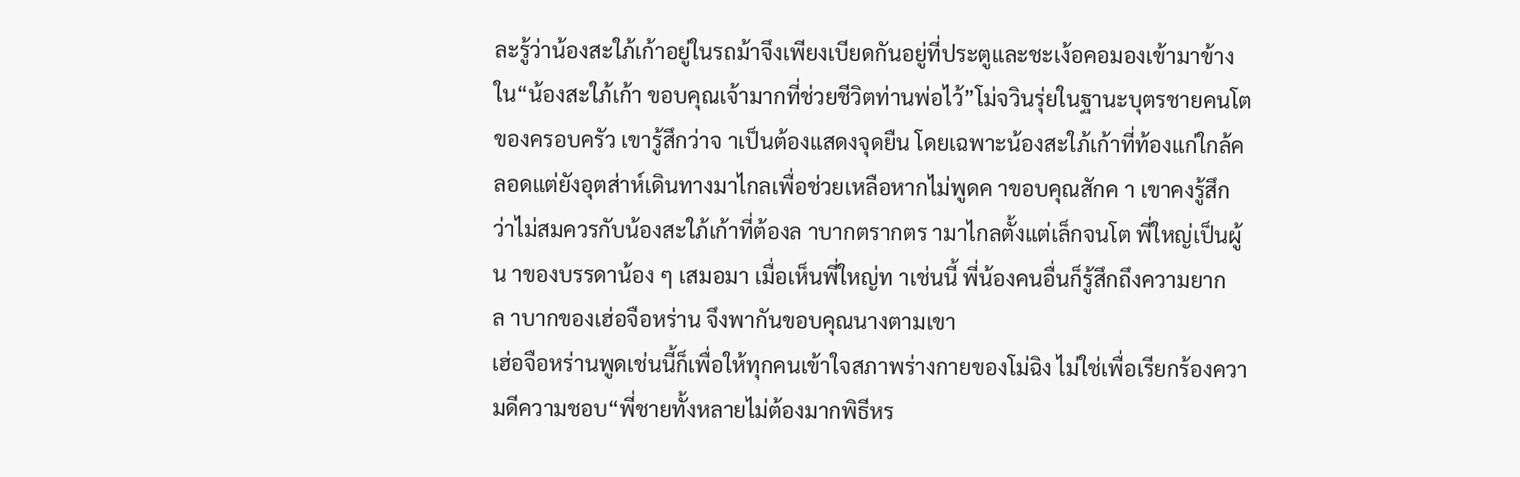ละรู้ว่าน้องสะใภ้เก้าอยู่ในรถม้าจึงเพียงเบียดกันอยู่ที่ประตูและชะเง้อคอมองเข้ามาข้างใน“น้องสะใภ้เก้า ขอบคุณเจ้ามากที่ช่วยชีวิตท่านพ่อไว้”โม่จวินรุ่ยในฐานะบุตรชายคนโตของครอบครัว เขารู้สึกว่าจ าเป็นต้องแสดงจุดยืน โดยเฉพาะน้องสะใภ้เก้าที่ท้องแก่ใกล้คลอดแต่ยังอุตส่าห์เดินทางมาไกลเพื่อช่วยเหลือหากไม่พูดค าขอบคุณสักค า เขาคงรู้สึกว่าไม่สมควรกับน้องสะใภ้เก้าที่ต้องล าบากตรากตร ามาไกลตั้งแต่เล็กจนโต พี่ใหญ่เป็นผู้น าของบรรดาน้อง ๆ เสมอมา เมื่อเห็นพี่ใหญ่ท าเช่นนี้ พี่น้องคนอื่นก็รู้สึกถึงความยากล าบากของเฮ่อจือหร่าน จึงพากันขอบคุณนางตามเขา
เฮ่อจือหร่านพูดเช่นนี้ก็เพื่อให้ทุกคนเข้าใจสภาพร่างกายของโม่ฉิง ไม่ใช่เพื่อเรียกร้องความดีความชอบ“พี่ชายทั้งหลายไม่ต้องมากพิธีหร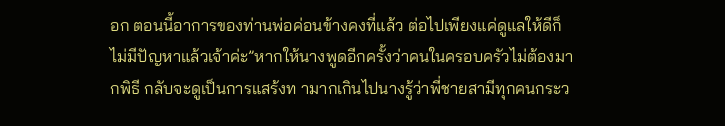อก ตอนนี้อาการของท่านพ่อค่อนข้างคงที่แล้ว ต่อไปเพียงแค่ดูแลให้ดีก็ไม่มีปัญหาแล้วเจ้าค่ะ”หากให้นางพูดอีกครั้งว่าคนในครอบครัวไม่ต้องมากพิธี กลับจะดูเป็นการแสร้งท ามากเกินไปนางรู้ว่าพี่ชายสามีทุกคนกระว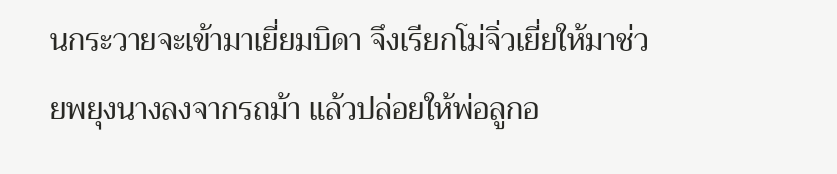นกระวายจะเข้ามาเยี่ยมบิดา จึงเรียกโม่จิ่วเยี่ยให้มาช่วยพยุงนางลงจากรถม้า แล้วปล่อยให้พ่อลูกอ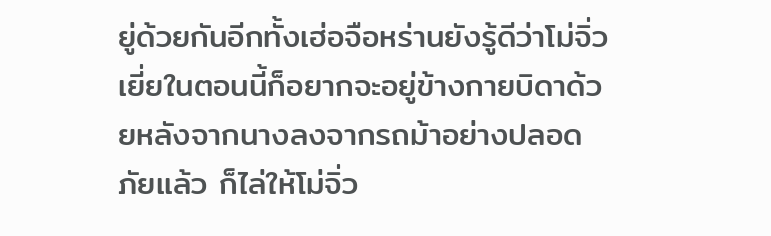ยู่ด้วยกันอีกทั้งเฮ่อจือหร่านยังรู้ดีว่าโม่จิ่วเยี่ยในตอนนี้ก็อยากจะอยู่ข้างกายบิดาด้วยหลังจากนางลงจากรถม้าอย่างปลอดภัยแล้ว ก็ไล่ให้โม่จิ่ว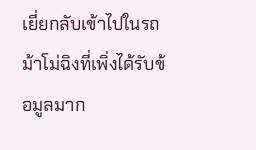เยี่ยกลับเข้าไปในรถม้าโม่ฉิงที่เพิ่งได้รับข้อมูลมาก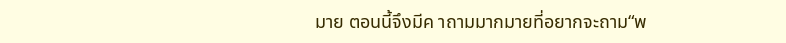มาย ตอนนี้จึงมีค าถามมากมายที่อยากจะถาม“พ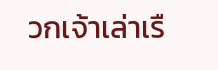วกเจ้าเล่าเรื